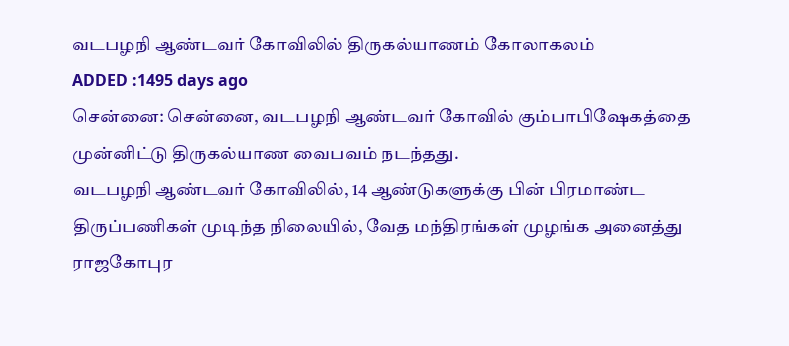வடபழநி ஆண்டவர் கோவிலில் திருகல்யாணம் கோலாகலம்
ADDED :1495 days ago
சென்னை: சென்னை, வடபழநி ஆண்டவர் கோவில் கும்பாபிஷேகத்தை முன்னிட்டு திருகல்யாண வைபவம் நடந்தது.
வடபழநி ஆண்டவர் கோவிலில், 14 ஆண்டுகளுக்கு பின் பிரமாண்ட திருப்பணிகள் முடிந்த நிலையில், வேத மந்திரங்கள் முழங்க அனைத்து ராஜகோபுர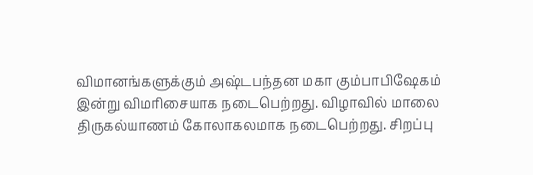விமானங்களுக்கும் அஷ்டபந்தன மகா கும்பாபிஷேகம் இன்று விமரிசையாக நடைபெற்றது. விழாவில் மாலை திருகல்யாணம் கோலாகலமாக நடைபெற்றது. சிறப்பு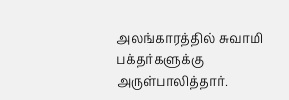அலங்காரத்தில் சுவாமி பக்தர்களுக்கு அருள்பாலித்தார்.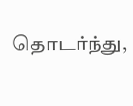தொடர்ந்து,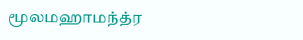மூலமஹாமந்த்ர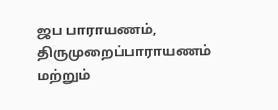ஜப பாராயணம், திருமுறைப்பாராயணம் மற்றும்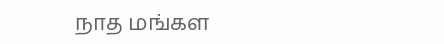நாத மங்கள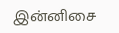இன்னிசை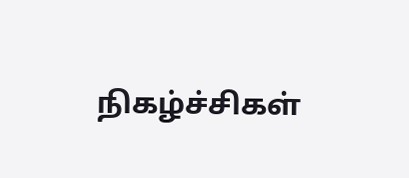நிகழ்ச்சிகள்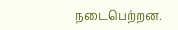நடைபெற்றன.